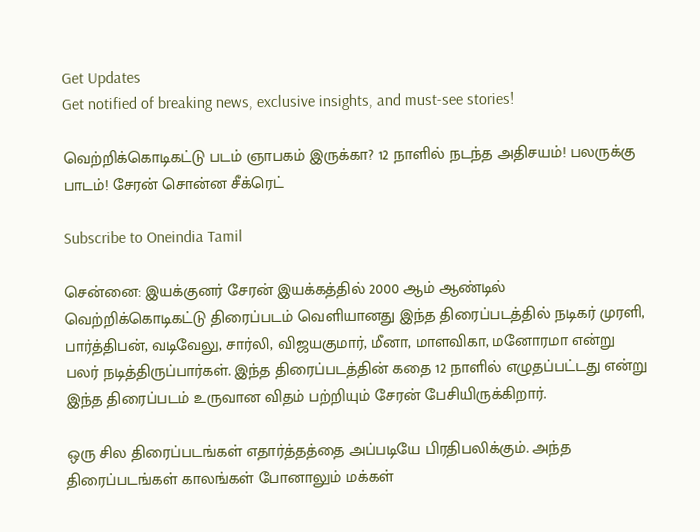Get Updates
Get notified of breaking news, exclusive insights, and must-see stories!

வெற்றிக்கொடிகட்டு படம் ஞாபகம் இருக்கா? 12 நாளில் நடந்த அதிசயம்! பலருக்கு பாடம்! சேரன் சொன்ன சீக்ரெட்

Subscribe to Oneindia Tamil

சென்னை: இயக்குனர் சேரன் இயக்கத்தில் 2000 ஆம் ஆண்டில் வெற்றிக்கொடிகட்டு திரைப்படம் வெளியானது இந்த திரைப்படத்தில் நடிகர் முரளி, பார்த்திபன், வடிவேலு, சார்லி, விஜயகுமார், மீனா, மாளவிகா, மனோரமா என்று பலர் நடித்திருப்பார்கள். இந்த திரைப்படத்தின் கதை 12 நாளில் எழுதப்பட்டது என்று இந்த திரைப்படம் உருவான விதம் பற்றியும் சேரன் பேசியிருக்கிறார்.

ஒரு சில திரைப்படங்கள் எதார்த்தத்தை அப்படியே பிரதிபலிக்கும். அந்த திரைப்படங்கள் காலங்கள் போனாலும் மக்கள்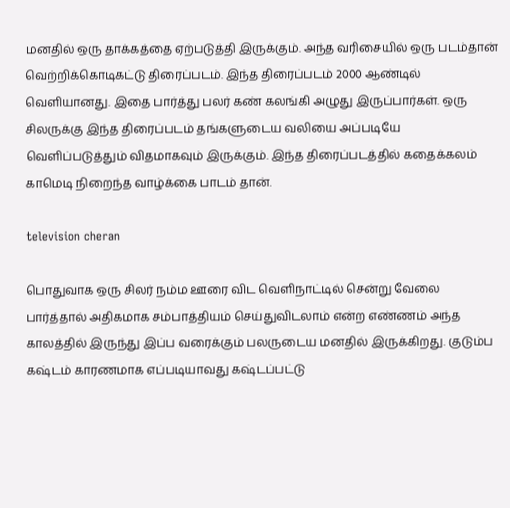மனதில் ஒரு தாக்கத்தை ஏற்படுத்தி இருக்கும். அந்த வரிசையில் ஒரு படம்தான் வெற்றிக்கொடிகட்டு திரைப்படம். இந்த திரைப்படம் 2000 ஆண்டில் வெளியானது. இதை பார்த்து பலர் கண் கலங்கி அழுது இருப்பார்கள். ஒரு சிலருக்கு இந்த திரைப்படம் தங்களுடைய வலியை அப்படியே வெளிப்படுத்தும் விதமாகவும் இருக்கும். இந்த திரைப்படத்தில் கதைக்கலம் காமெடி நிறைந்த வாழ்க்கை பாடம் தான்.

television cheran

பொதுவாக ஒரு சிலர் நம்ம ஊரை விட வெளிநாட்டில் சென்று வேலை பார்த்தால் அதிகமாக சம்பாத்தியம் செய்துவிடலாம் என்ற எண்ணம் அந்த காலத்தில் இருந்து இப்ப வரைக்கும் பலருடைய மனதில் இருக்கிறது. குடும்ப கஷ்டம் காரணமாக எப்படியாவது கஷ்டப்பட்டு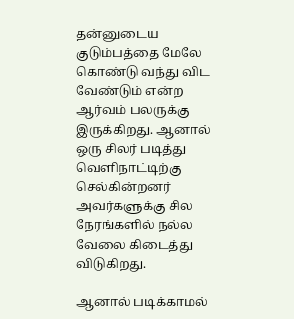தன்னுடைய குடும்பத்தை மேலே கொண்டு வந்து விட வேண்டும் என்ற ஆர்வம் பலருக்கு இருக்கிறது. ஆனால் ஒரு சிலர் படித்து வெளிநாட்டிற்கு செல்கின்றனர் அவர்களுக்கு சில நேரங்களில் நல்ல வேலை கிடைத்து விடுகிறது.

ஆனால் படிக்காமல்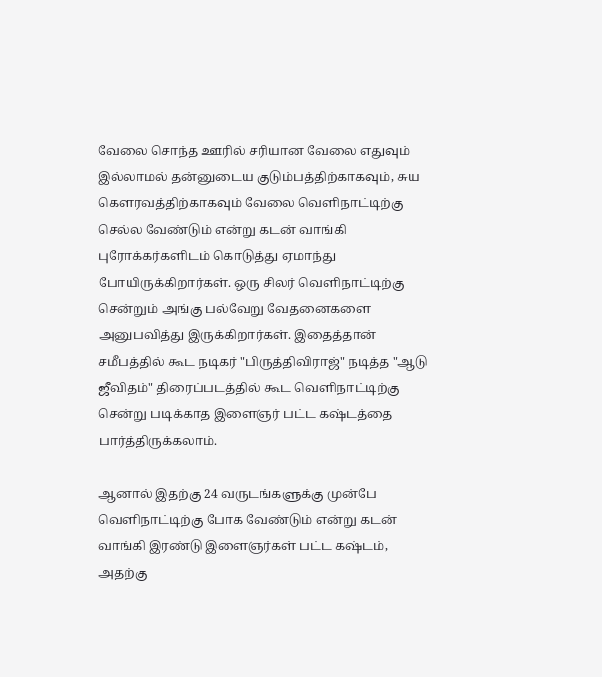வேலை சொந்த ஊரில் சரியான வேலை எதுவும் இல்லாமல் தன்னுடைய குடும்பத்திற்காகவும், சுய கௌரவத்திற்காகவும் வேலை வெளிநாட்டிற்கு செல்ல வேண்டும் என்று கடன் வாங்கி புரோக்கர்களிடம் கொடுத்து ஏமாந்து போயிருக்கிறார்கள். ஒரு சிலர் வெளிநாட்டிற்கு சென்றும் அங்கு பல்வேறு வேதனைகளை அனுபவித்து இருக்கிறார்கள். இதைத்தான் சமீபத்தில் கூட நடிகர் "பிருத்திவிராஜ்" நடித்த "ஆடு ஜீவிதம்" திரைப்படத்தில் கூட வெளிநாட்டிற்கு சென்று படிக்காத இளைஞர் பட்ட கஷ்டத்தை பார்த்திருக்கலாம்.

ஆனால் இதற்கு 24 வருடங்களுக்கு முன்பே வெளிநாட்டிற்கு போக வேண்டும் என்று கடன் வாங்கி இரண்டு இளைஞர்கள் பட்ட கஷ்டம், அதற்கு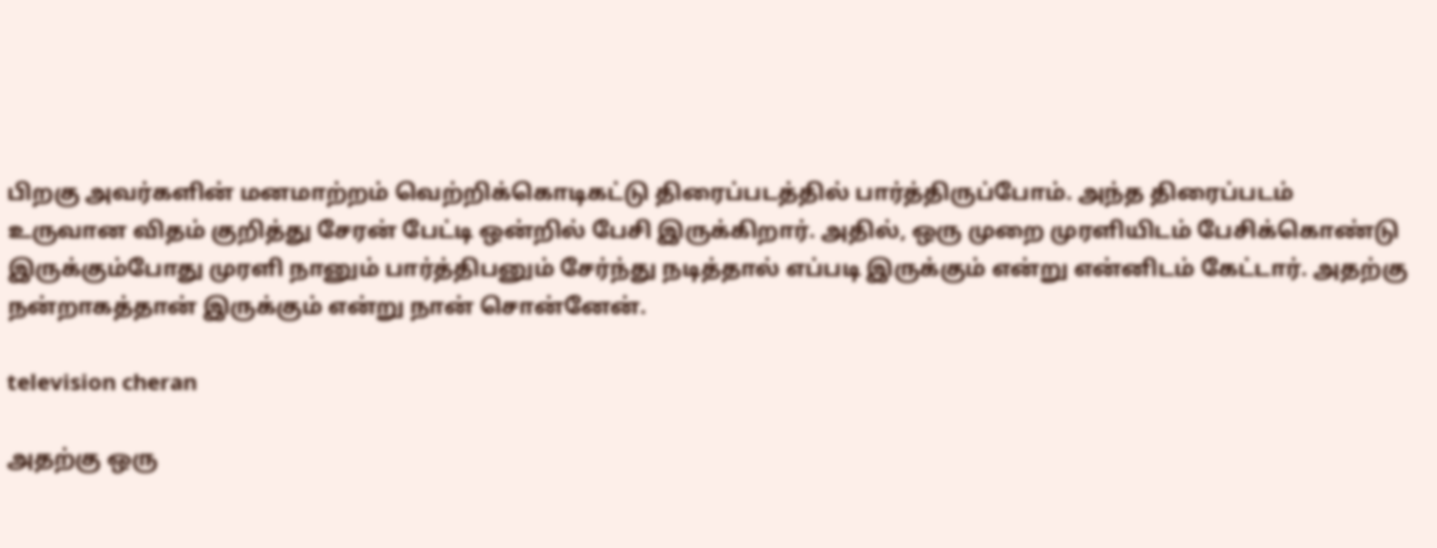பிறகு அவர்களின் மனமாற்றம் வெற்றிக்கொடிகட்டு திரைப்படத்தில் பார்த்திருப்போம். அந்த திரைப்படம் உருவான விதம் குறித்து சேரன் பேட்டி ஒன்றில் பேசி இருக்கிறார். அதில், ஒரு முறை முரளியிடம் பேசிக்கொண்டு இருக்கும்போது முரளி நானும் பார்த்திபனும் சேர்ந்து நடித்தால் எப்படி இருக்கும் என்று என்னிடம் கேட்டார். அதற்கு நன்றாகத்தான் இருக்கும் என்று நான் சொன்னேன்.

television cheran

அதற்கு ஒரு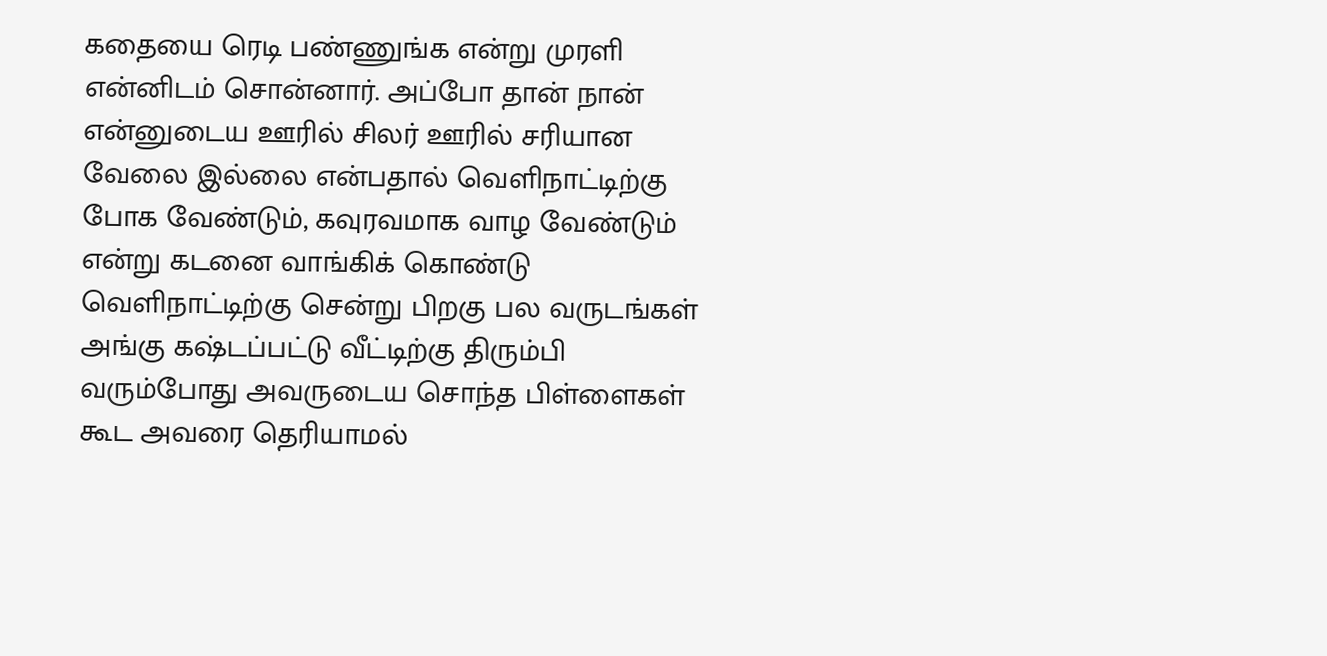கதையை ரெடி பண்ணுங்க என்று முரளி என்னிடம் சொன்னார். அப்போ தான் நான் என்னுடைய ஊரில் சிலர் ஊரில் சரியான வேலை இல்லை என்பதால் வெளிநாட்டிற்கு போக வேண்டும், கவுரவமாக வாழ வேண்டும் என்று கடனை வாங்கிக் கொண்டு வெளிநாட்டிற்கு சென்று பிறகு பல வருடங்கள் அங்கு கஷ்டப்பட்டு வீட்டிற்கு திரும்பி வரும்போது அவருடைய சொந்த பிள்ளைகள் கூட அவரை தெரியாமல்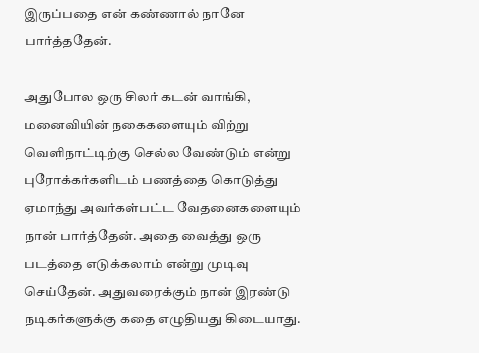இருப்பதை என் கண்ணால் நானே பார்த்ததேன்.

அதுபோல ஒரு சிலர் கடன் வாங்கி, மனைவியின் நகைகளையும் விற்று வெளிநாட்டிற்கு செல்ல வேண்டும் என்று புரோக்கர்களிடம் பணத்தை கொடுத்து ஏமாந்து அவர்கள்பட்ட வேதனைகளையும் நான் பார்த்தேன். அதை வைத்து ஒரு படத்தை எடுக்கலாம் என்று முடிவு செய்தேன். அதுவரைக்கும் நான் இரண்டு நடிகர்களுக்கு கதை எழுதியது கிடையாது.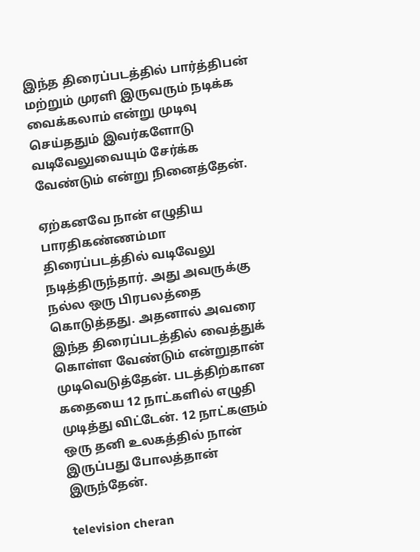இந்த திரைப்படத்தில் பார்த்திபன் மற்றும் முரளி இருவரும் நடிக்க வைக்கலாம் என்று முடிவு செய்ததும் இவர்களோடு வடிவேலுவையும் சேர்க்க வேண்டும் என்று நினைத்தேன்.

ஏற்கனவே நான் எழுதிய பாரதிகண்ணம்மா திரைப்படத்தில் வடிவேலு நடித்திருந்தார். அது அவருக்கு நல்ல ஒரு பிரபலத்தை கொடுத்தது. அதனால் அவரை இந்த திரைப்படத்தில் வைத்துக் கொள்ள வேண்டும் என்றுதான் முடிவெடுத்தேன். படத்திற்கான கதையை 12 நாட்களில் எழுதி முடித்து விட்டேன். 12 நாட்களும் ஒரு தனி உலகத்தில் நான் இருப்பது போலத்தான் இருந்தேன்.

television cheran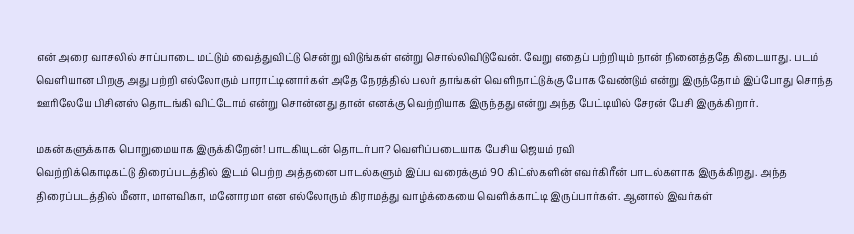என் அரை வாசலில் சாப்பாடை மட்டும் வைத்துவிட்டு சென்று விடுங்கள் என்று சொல்லிவிடுவேன். வேறு எதைப் பற்றியும் நான் நினைத்ததே கிடையாது. படம் வெளியான பிறகு அது பற்றி எல்லோரும் பாராட்டினார்கள்‌ அதே நேரத்தில் பலர் தாங்கள் வெளிநாட்டுக்கு போக வேண்டும் என்று இருந்தோம் இப்போது சொந்த ஊரிலேயே பிசினஸ் தொடங்கி விட்டோம் என்று சொன்னது தான் எனக்கு வெற்றியாக இருந்தது என்று அந்த பேட்டியில் சேரன் பேசி இருக்கிறார்.

மகன்களுக்காக பொறுமையாக இருக்கிறேன்! பாடகியுடன் தொடர்பா? வெளிப்படையாக பேசிய ஜெயம் ரவி
வெற்றிக்கொடிகட்டு திரைப்படத்தில் இடம் பெற்ற அத்தனை பாடல்களும் இப்ப வரைக்கும் 90 கிட்ஸ்களின் எவர்கிரீன் பாடல்களாக இருக்கிறது. அந்த திரைப்படத்தில் மீனா, மாளவிகா, மனோரமா என எல்லோரும் கிராமத்து வாழ்க்கையை வெளிக்காட்டி இருப்பார்கள். ஆனால் இவர்கள்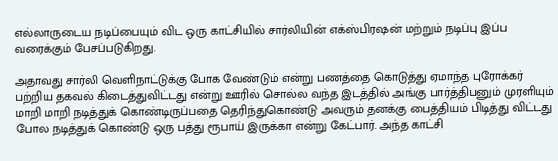எல்லாருடைய நடிப்பையும் விட ஒரு காட்சியில் சார்லியின் எக்ஸ்பிரஷன் மற்றும் நடிப்பு இப்ப வரைக்கும் பேசப்படுகிறது.

அதாவது சார்லி வெளிநாட்டுக்கு போக வேண்டும் என்று பணத்தை கொடுத்து ஏமாந்த புரோக்கர் பற்றிய தகவல் கிடைத்துவிட்டது என்று ஊரில் சொல்ல வந்த இடத்தில் அங்கு பார்த்திபனும் முரளியும் மாறி மாறி நடித்துக் கொண்டிருப்பதை தெரிந்துகொண்டு அவரும் தனக்கு பைத்தியம் பிடித்து விட்டது போல நடித்துக் கொண்டு ஒரு பத்து ரூபாய் இருக்கா என்று கேட்பார். அந்த காட்சி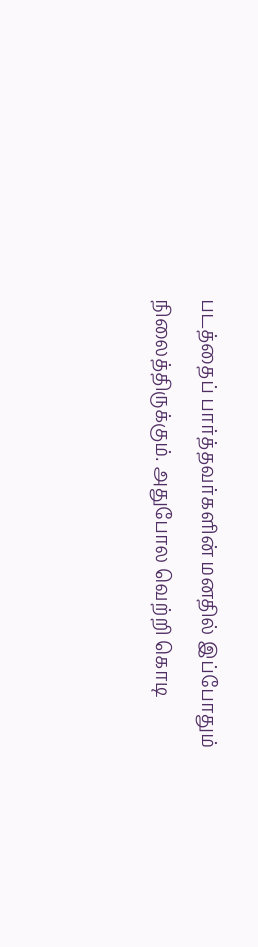படத்தைப் பார்த்தவர்களின் மனதில் இப்போதும் நிலைத்திருக்கும். அதுபோல வெற்றி கொடி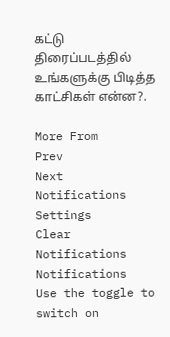கட்டு திரைப்படத்தில் உங்களுக்கு பிடித்த காட்சிகள் என்ன?.

More From
Prev
Next
Notifications
Settings
Clear Notifications
Notifications
Use the toggle to switch on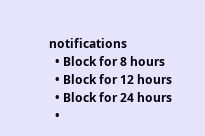notifications
  • Block for 8 hours
  • Block for 12 hours
  • Block for 24 hours
  •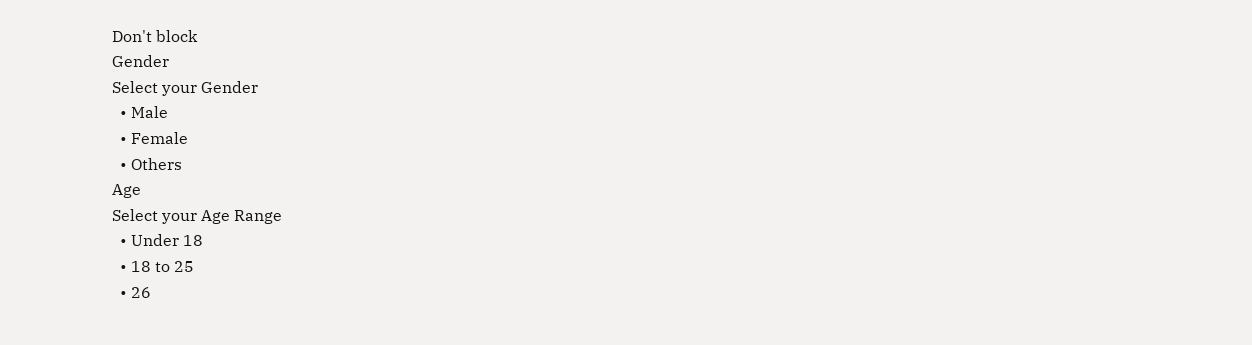Don't block
Gender
Select your Gender
  • Male
  • Female
  • Others
Age
Select your Age Range
  • Under 18
  • 18 to 25
  • 26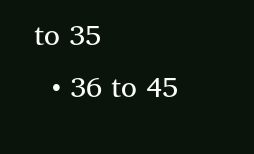to 35
  • 36 to 45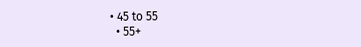• 45 to 55
  • 55+